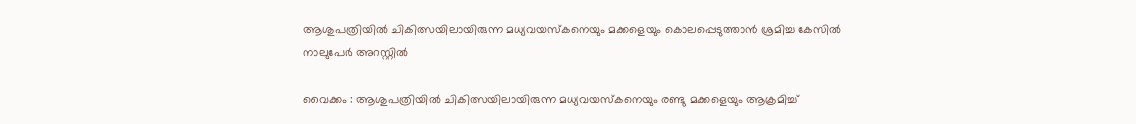ആശുപത്രിയിൽ ചികിത്സയിലായിരുന്ന മധ്യവയസ്കനെയും മക്കളെയും കൊലപ്പെടുത്താൻ ശ്രമിച്ച കേസിൽ നാലുപേർ അറസ്റ്റിൽ

വൈക്കം : ആശുപത്രിയിൽ ചികിത്സയിലായിരുന്ന മധ്യവയസ്കനെയും രണ്ടു മക്കളെയും ആക്രമിച്ച്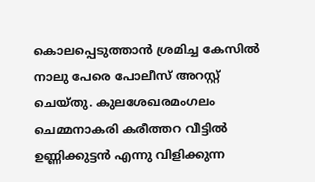കൊലപ്പെടുത്താൻ ശ്രമിച്ച കേസിൽ നാലു പേരെ പോലീസ് അറസ്റ്റ് ചെയ്തു. കുലശേഖരമംഗലം ചെമ്മനാകരി കരീത്തറ വീട്ടിൽ ഉണ്ണിക്കുട്ടൻ എന്നു വിളിക്കുന്ന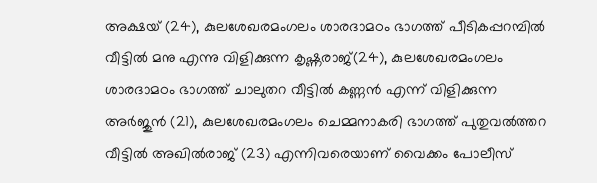അക്ഷയ് (24), കുലശേഖരമംഗലം ശാരദാമഠം ഭാഗത്ത്‌ പീടികപ്പറമ്പിൽ വീട്ടിൽ മനു എന്നു വിളിക്കുന്ന കൃഷ്ണരാജ്(24), കുലശേഖരമംഗലം ശാരദാമഠം ഭാഗത്ത്‌ ചാലുതറ വീട്ടിൽ കണ്ണൻ എന്ന് വിളിക്കുന്ന അർജുൻ (21), കുലശേഖരമംഗലം ചെമ്മനാകരി ഭാഗത്ത്‌ പുതുവൽത്തറ വീട്ടിൽ അഖിൽരാജ് (23) എന്നിവരെയാണ് വൈക്കം പോലീസ്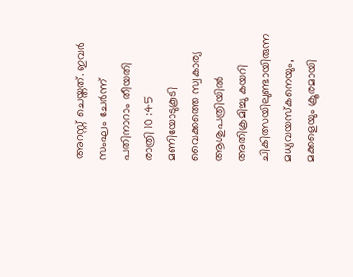അറസ്റ്റ് ചെയ്തത്. ഇവർ സംഘം ചേർന്ന് പതിനാറാം തീയതി രാത്രി 10 :45 മണിയോടുകൂടി വൈക്കത്തെ സ്വകാര്യ ആശുപത്രിയിൽ അതിക്രമിച്ചു കയറി ചികിത്സയിലുണ്ടായിരുന്ന മധ്യവയസ്കനെയും, മക്കളെയും ക്രൂരമായി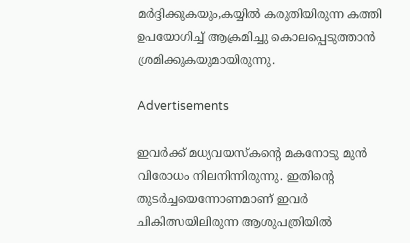മർദ്ദിക്കുകയും,കയ്യിൽ കരുതിയിരുന്ന കത്തി ഉപയോഗിച്ച് ആക്രമിച്ചു കൊലപ്പെടുത്താൻ ശ്രമിക്കുകയുമായിരുന്നു.

Advertisements

ഇവർക്ക് മധ്യവയസ്കന്റെ മകനോടു മുൻ വിരോധം നിലനിന്നിരുന്നു. ഇതിന്റെ തുടർച്ചയെന്നോണമാണ് ഇവർ ചികിത്സയിലിരുന്ന ആശുപത്രിയിൽ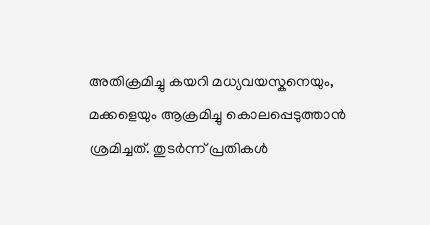അതിക്രമിച്ചു കയറി മധ്യവയസ്കനെയും, മക്കളെയും ആക്രമിച്ചു കൊലപ്പെടുത്താൻ ശ്രമിച്ചത്. തുടർന്ന് പ്രതികൾ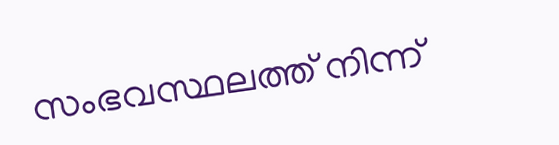സംഭവസ്ഥലത്ത് നിന്ന്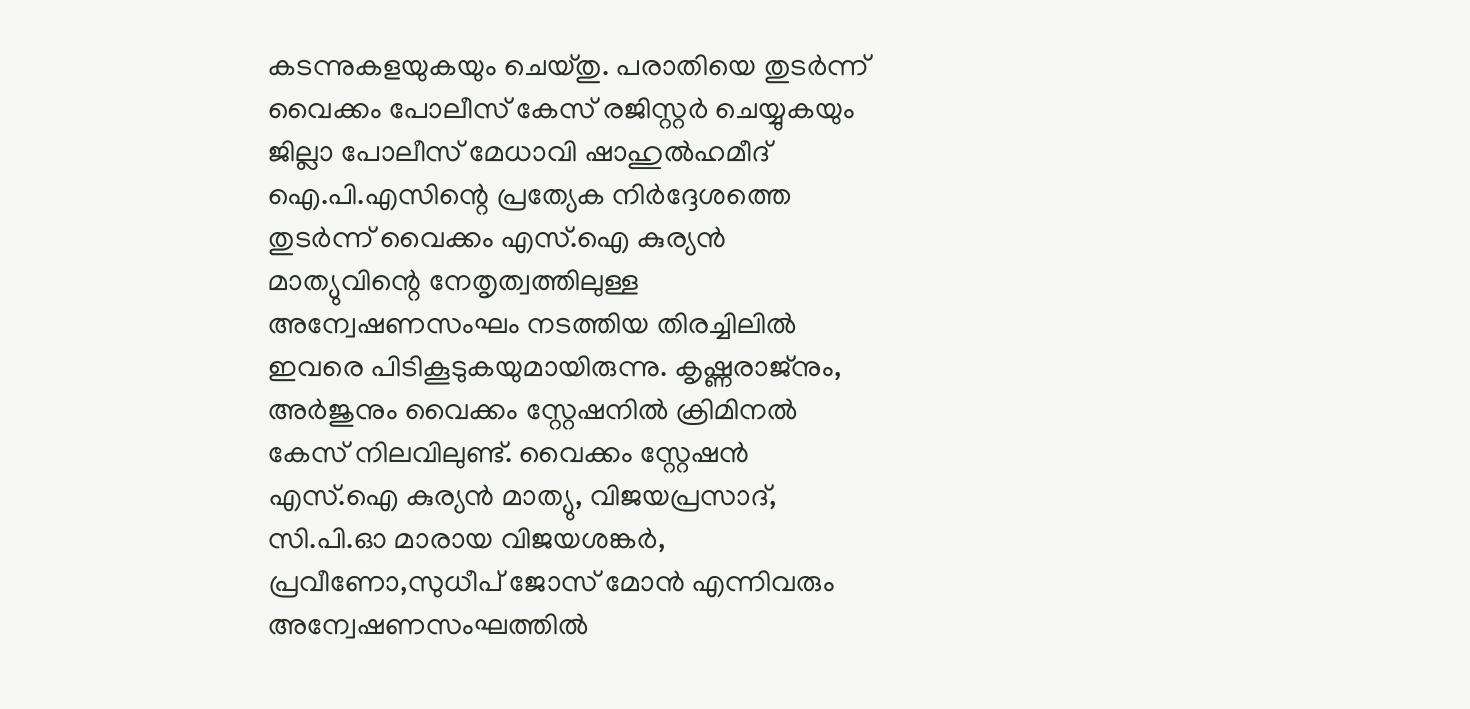കടന്നുകളയുകയും ചെയ്തു. പരാതിയെ തുടർന്ന് വൈക്കം പോലീസ് കേസ് രജിസ്റ്റർ ചെയ്യുകയും ജില്ലാ പോലീസ് മേധാവി ഷാഹുൽഹമീദ് ഐ.പി.എസിന്റെ പ്രത്യേക നിർദ്ദേശത്തെ തുടർന്ന് വൈക്കം എസ്.ഐ കുര്യൻ മാത്യുവിന്റെ നേതൃത്വത്തിലുള്ള അന്വേഷണസംഘം നടത്തിയ തിരച്ചിലിൽ ഇവരെ പിടികൂടുകയുമായിരുന്നു. കൃഷ്ണരാജ്നും, അർജുനും വൈക്കം സ്റ്റേഷനിൽ ക്രിമിനൽ കേസ് നിലവിലുണ്ട്. വൈക്കം സ്റ്റേഷൻ എസ്.ഐ കുര്യൻ മാത്യു, വിജയപ്രസാദ്, സി.പി.ഓ മാരായ വിജയശങ്കർ, പ്രവീണോ,സുധീപ് ജോസ് മോൻ എന്നിവരും അന്വേഷണസംഘത്തിൽ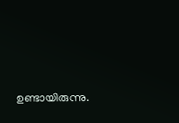ഉണ്ടായിരുന്നു.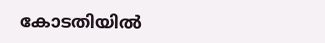കോടതിയിൽ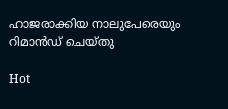ഹാജരാക്കിയ നാലുപേരെയും റിമാൻഡ് ചെയ്തു

Hot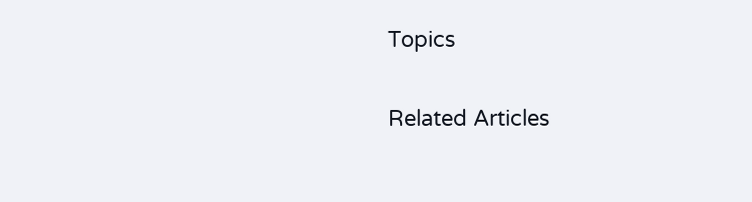Topics

Related Articles